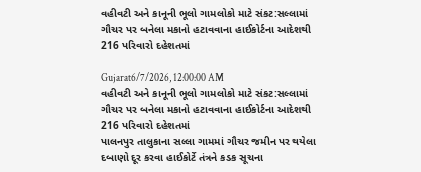વહીવટી અને કાનૂની ભૂલો ગામલોકો માટે સંકટ:સલ્લામાં ગૌચર પર બનેલા મકાનો હટાવવાના હાઈકોર્ટના આદેશથી 216 પરિવારો દહેશતમાં

Gujarat6/7/2026, 12:00:00 AM
વહીવટી અને કાનૂની ભૂલો ગામલોકો માટે સંકટ:સલ્લામાં ગૌચર પર બનેલા મકાનો હટાવવાના હાઈકોર્ટના આદેશથી 216 પરિવારો દહેશતમાં
પાલનપુર તાલુકાના સલ્લા ગામમાં ગૌચર જમીન પર થયેલા દબાણો દૂર કરવા હાઈકોર્ટે તંત્રને કડક સૂચના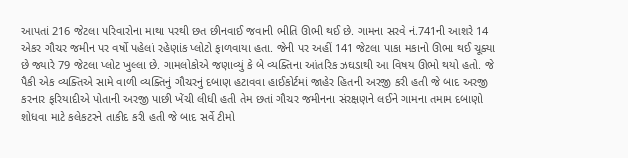આપતાં 216 જેટલા પરિવારોના માથા પરથી છત છીનવાઈ જવાની ભીતિ ઊભી થઈ છે. ગામના સરવે નં.741ની આશરે 14 એકર ગૌચર જમીન પર વર્ષો પહેલાં રહેણાંક પ્લોટો ફાળવાયા હતા. જેની પર અહીં 141 જેટલા પાકા મકાનો ઊભા થઈ ચૂક્યા છે જ્યારે 79 જેટલા પ્લોટ ખુલ્લા છે. ગામલોકોએ જણાવ્યું કે બે વ્યક્તિના આંતરિક ઝઘડાથી આ વિષય ઊભો થયો હતો. જે પૈકી એક વ્યક્તિએ સામે વાળી વ્યક્તિનું ગૌચરનું દબાણ હટાવવા હાઈકોર્ટમાં જાહેર હિતની અરજી કરી હતી જે બાદ અરજી કરનાર ફરિયાદીએ પોતાની અરજી પાછી ખેંચી લીધી હતી તેમ છતાં ગૌચર જમીનના સંરક્ષણને લઈને ગામના તમામ દબાણો શોધવા માટે કલેકટરને તાકીદ કરી હતી જે બાદ સર્વે ટીમો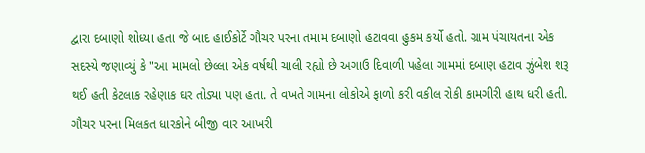દ્વારા દબાણો શોધ્યા હતા જે બાદ હાઈકોર્ટે ગૌચર પરના તમામ દબાણો હટાવવા હુકમ કર્યો હતો. ગ્રામ પંચાયતના એક સદસ્યે જણાવ્યું કે "આ મામલો છેલ્લા એક વર્ષથી ચાલી રહ્યો છે અગાઉ દિવાળી પહેલા ગામમાં દબાણ હટાવ ઝુંબેશ શરૂ થઈ હતી કેટલાક રહેણાક ઘર તોડ્યા પણ હતા. તે વખતે ગામના લોકોએ ફાળો કરી વકીલ રોકી કામગીરી હાથ ધરી હતી. ગૌચર પરના મિલકત ધારકોને બીજી વાર આખરી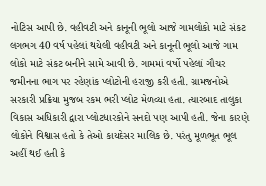નોટિસ આપી છે. વહીવટી અને કાનૂની ભૂલો આજે ગામલોકો માટે સંકટ લગભગ 40 વર્ષ પહેલાં થયેલી વહીવટી અને કાનૂની ભૂલો આજે ગામ લોકો માટે સંકટ બનીને સામે આવી છે. ગામમાં વર્ષો પહેલાં ગૌચર જમીનના ભાગ પર રહેણાંક પ્લોટોની હરાજી કરી હતી. ગ્રામજનોએ સરકારી પ્રક્રિયા મુજબ રકમ ભરી પ્લોટ મેળવ્યા હતા. ત્યારબાદ તાલુકા વિકાસ અધિકારી દ્વારા પ્લોટધારકોને સનદો પણ આપી હતી. જેના કારણે લોકોને વિશ્વાસ હતો કે તેઓ કાયદેસર માલિક છે. પરંતુ મૂળભૂત ભૂલ અહીં થઈ હતી કે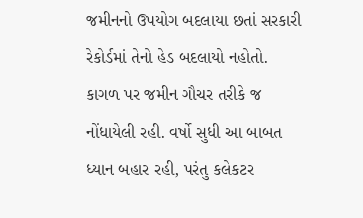જમીનનો ઉપયોગ બદલાયા છતાં સરકારી રેકોર્ડમાં તેનો હેડ બદલાયો નહોતો. કાગળ પર જમીન ગૌચર તરીકે જ નોંધાયેલી રહી. વર્ષો સુધી આ બાબત ધ્યાન બહાર રહી, પરંતુ કલેકટર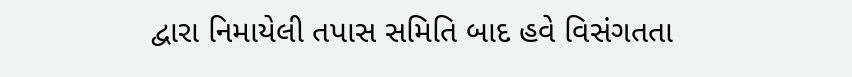દ્વારા નિમાયેલી તપાસ સમિતિ બાદ હવે વિસંગતતા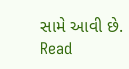સામે આવી છે.
Read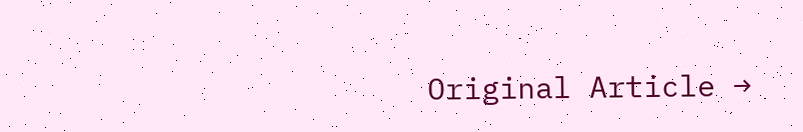Original Article →